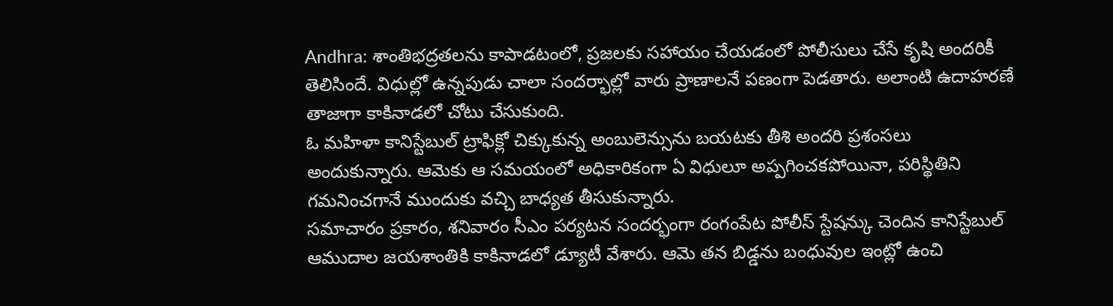Andhra: శాంతిభద్రతలను కాపాడటంలో, ప్రజలకు సహాయం చేయడంలో పోలీసులు చేసే కృషి అందరికీ తెలిసిందే. విధుల్లో ఉన్నపుడు చాలా సందర్భాల్లో వారు ప్రాణాలనే పణంగా పెడతారు. అలాంటి ఉదాహరణే తాజాగా కాకినాడలో చోటు చేసుకుంది.
ఓ మహిళా కానిస్టేబుల్ ట్రాఫిక్లో చిక్కుకున్న అంబులెన్సును బయటకు తీశి అందరి ప్రశంసలు అందుకున్నారు. ఆమెకు ఆ సమయంలో అధికారికంగా ఏ విధులూ అప్పగించకపోయినా, పరిస్థితిని గమనించగానే ముందుకు వచ్చి బాధ్యత తీసుకున్నారు.
సమాచారం ప్రకారం, శనివారం సీఎం పర్యటన సందర్భంగా రంగంపేట పోలీస్ స్టేషన్కు చెందిన కానిస్టేబుల్ ఆముదాల జయశాంతికి కాకినాడలో డ్యూటీ వేశారు. ఆమె తన బిడ్డను బంధువుల ఇంట్లో ఉంచి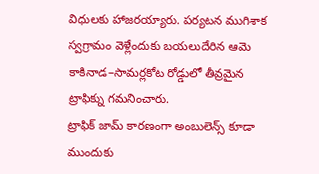విధులకు హాజరయ్యారు. పర్యటన ముగిశాక స్వగ్రామం వెళ్లేందుకు బయలుదేరిన ఆమె కాకినాడ–సామర్లకోట రోడ్డులో తీవ్రమైన ట్రాఫిక్ను గమనించారు.
ట్రాఫిక్ జామ్ కారణంగా అంబులెన్స్ కూడా ముందుకు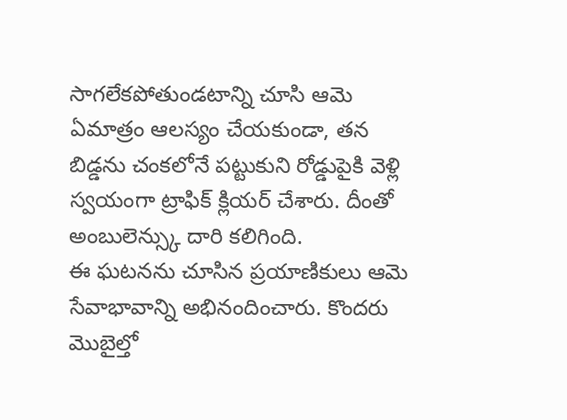సాగలేకపోతుండటాన్ని చూసి ఆమె ఏమాత్రం ఆలస్యం చేయకుండా, తన బిడ్డను చంకలోనే పట్టుకుని రోడ్డుపైకి వెళ్లి స్వయంగా ట్రాఫిక్ క్లియర్ చేశారు. దీంతో అంబులెన్స్కు దారి కలిగింది.
ఈ ఘటనను చూసిన ప్రయాణికులు ఆమె సేవాభావాన్ని అభినందించారు. కొందరు మొబైల్తో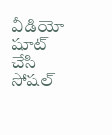వీడియో షూట్ చేసి సోషల్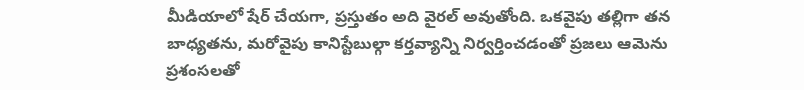మీడియాలో షేర్ చేయగా, ప్రస్తుతం అది వైరల్ అవుతోంది. ఒకవైపు తల్లిగా తన బాధ్యతను, మరోవైపు కానిస్టేబుల్గా కర్తవ్యాన్ని నిర్వర్తించడంతో ప్రజలు ఆమెను ప్రశంసలతో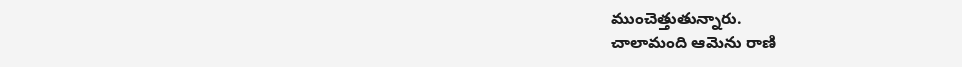ముంచెత్తుతున్నారు.
చాలామంది ఆమెను రాణి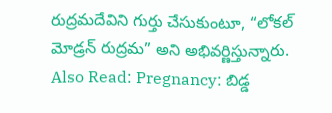రుద్రమదేవిని గుర్తు చేసుకుంటూ, “లోకల్ మోడ్రన్ రుద్రమ” అని అభివర్ణిస్తున్నారు.
Also Read: Pregnancy: బిడ్డ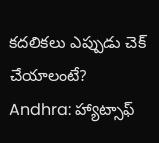కదలికలు ఎప్పుడు చెక్ చేయాలంటే?
Andhra: హ్యాట్సాఫ్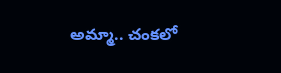అమ్మా.. చంకలో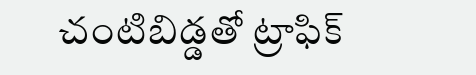చంటిబిడ్డతో ట్రాఫిక్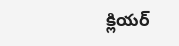క్లియర్